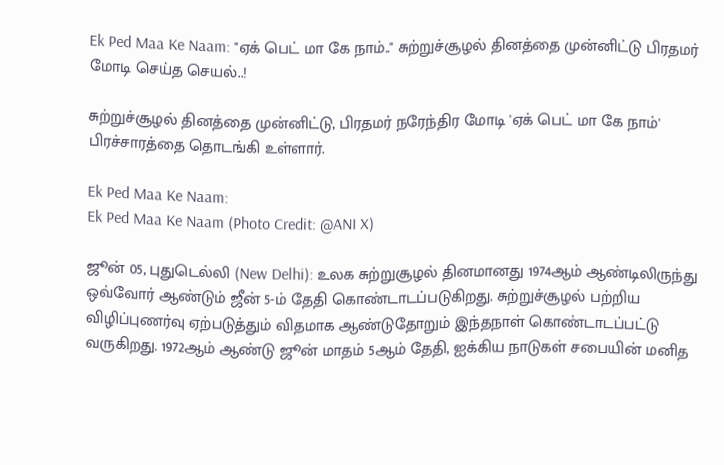Ek Ped Maa Ke Naam: "ஏக் பெட் மா கே நாம்.." சுற்றுச்சூழல் தினத்தை முன்னிட்டு பிரதமர் மோடி செய்த செயல்..!

சுற்றுச்சூழல் தினத்தை முன்னிட்டு, பிரதமர் நரேந்திர மோடி 'ஏக் பெட் மா கே நாம்' பிரச்சாரத்தை தொடங்கி உள்ளார்.

Ek Ped Maa Ke Naam:
Ek Ped Maa Ke Naam (Photo Credit: @ANI X)

ஜூன் 05, புதுடெல்லி (New Delhi): உலக சுற்றுசூழல் தினமானது 1974ஆம் ஆண்டிலிருந்து ஒவ்வோர் ஆண்டும் ஜீன் 5-ம் தேதி கொண்டாடப்படுகிறது. சுற்றுச்சூழல் பற்றிய விழிப்புணர்வு ஏற்படுத்தும் விதமாக ஆண்டுதோறும் இந்தநாள் கொண்டாடப்பட்டு வருகிறது. 1972ஆம் ஆண்டு ஜூன் மாதம் 5ஆம் தேதி, ஐக்கிய நாடுகள் சபையின் மனித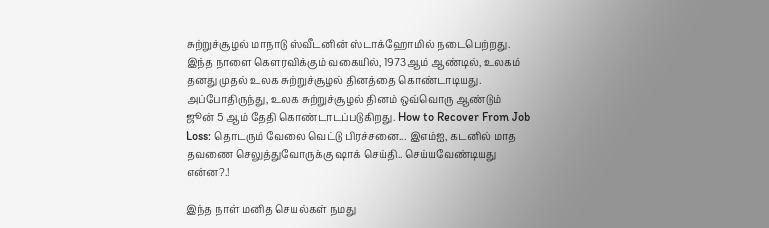சுற்றுச்சூழல் மாநாடு ஸ்வீடனின் ஸ்டாக்ஹோமில் நடைபெற்றது. இந்த நாளை கௌரவிக்கும் வகையில், 1973ஆம் ஆண்டில், உலகம் தனது முதல் உலக சுற்றுச்சூழல் தினத்தை கொண்டாடியது. அப்போதிருந்து, உலக சுற்றுச்சூழல் தினம் ஒவ்வொரு ஆண்டும் ஜூன் 5 ஆம் தேதி கொண்டாடப்படுகிறது. How to Recover From Job Loss: தொடரும் வேலை வெட்டு பிரச்சனை... இஎம்ஐ, கடனில் மாத தவணை செலுத்துவோருக்கு ஷாக் செய்தி.. செய்யவேண்டியது என்ன?.!

இந்த நாள் மனித செயல்கள் நமது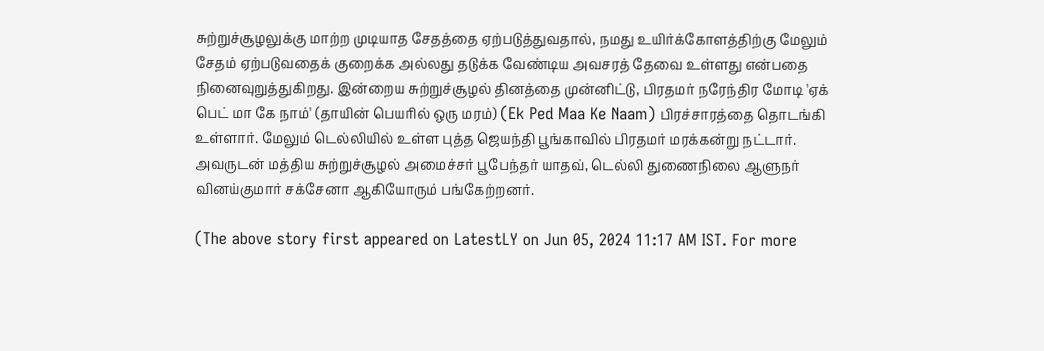சுற்றுச்சூழலுக்கு மாற்ற முடியாத சேதத்தை ஏற்படுத்துவதால், நமது உயிர்க்கோளத்திற்கு மேலும் சேதம் ஏற்படுவதைக் குறைக்க அல்லது தடுக்க வேண்டிய அவசரத் தேவை உள்ளது என்பதை நினைவுறுத்துகிறது. இன்றைய சுற்றுச்சூழல் தினத்தை முன்னிட்டு, பிரதமர் நரேந்திர மோடி 'ஏக் பெட் மா கே நாம்' (தாயின் பெயரில் ஒரு மரம்) (Ek Ped Maa Ke Naam) பிரச்சாரத்தை தொடங்கி உள்ளார். மேலும் டெல்லியில் உள்ள புத்த ஜெயந்தி பூங்காவில் பிரதமர் மரக்கன்று நட்டார். அவருடன் மத்திய சுற்றுச்சூழல் அமைச்சர் பூபேந்தர் யாதவ், டெல்லி துணைநிலை ஆளுநர் வினய்குமார் சக்சேனா ஆகியோரும் பங்கேற்றனர்.

(The above story first appeared on LatestLY on Jun 05, 2024 11:17 AM IST. For more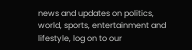news and updates on politics, world, sports, entertainment and lifestyle, log on to our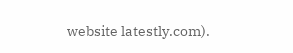website latestly.com).